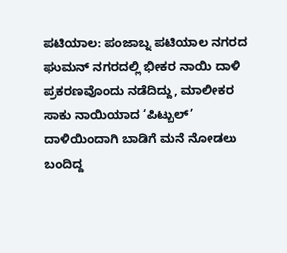ಪಟಿಯಾಲ: ಪಂಜಾಬ್ನ ಪಟಿಯಾಲ ನಗರದ ಘುಮನ್ ನಗರದಲ್ಲಿ ಭೀಕರ ನಾಯಿ ದಾಳಿ ಪ್ರಕರಣವೊಂದು ನಡೆದಿದ್ದು, ಮಾಲೀಕರ ಸಾಕು ನಾಯಿಯಾದ ‘ಪಿಟ್ಬುಲ್’ ದಾಳಿಯಿಂದಾಗಿ ಬಾಡಿಗೆ ಮನೆ ನೋಡಲು ಬಂದಿದ್ದ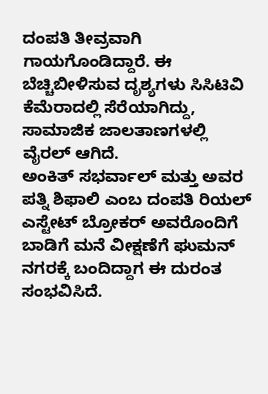ದಂಪತಿ ತೀವ್ರವಾಗಿ ಗಾಯಗೊಂಡಿದ್ದಾರೆ. ಈ ಬೆಚ್ಚಿಬೀಳಿಸುವ ದೃಶ್ಯಗಳು ಸಿಸಿಟಿವಿ ಕೆಮೆರಾದಲ್ಲಿ ಸೆರೆಯಾಗಿದ್ದು, ಸಾಮಾಜಿಕ ಜಾಲತಾಣಗಳಲ್ಲಿ ವೈರಲ್ ಆಗಿದೆ.
ಅಂಕಿತ್ ಸಭರ್ವಾಲ್ ಮತ್ತು ಅವರ ಪತ್ನಿ ಶಿಫಾಲಿ ಎಂಬ ದಂಪತಿ ರಿಯಲ್ ಎಸ್ಟೇಟ್ ಬ್ರೋಕರ್ ಅವರೊಂದಿಗೆ ಬಾಡಿಗೆ ಮನೆ ವೀಕ್ಷಣೆಗೆ ಘುಮನ್ ನಗರಕ್ಕೆ ಬಂದಿದ್ದಾಗ ಈ ದುರಂತ ಸಂಭವಿಸಿದೆ.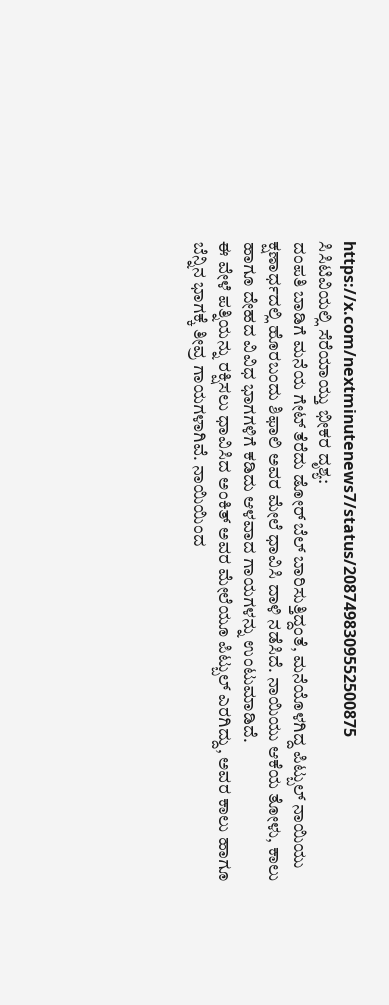https://x.com/nextminutenews7/status/2087498309552500875
ಸಿಸಿಟಿವಿಯಲ್ಲಿ ಸೆರೆಯಾಯ್ತು ಭೀಕರ ದೃಶ್ಯ:
ದಂಪತಿ ಬಾಡಿಗೆ ಮನೆಯ ಗೇಟ್ ತೆರೆದು ಡೋರ್ ಬೆಲ್ ಬಾರಿಸುತ್ತಿದ್ದಂತೆ, ಮನೆಯೊಳಗಿದ್ದ ಪಿಟ್ಬುಲ್ ನಾಯಿಯು ಕ್ಷಣಾರ್ಧದಲ್ಲಿ ಹೊರಬಂದು ಶಿಫಾಲಿ ಅವರ ಮೇಲೆ ಧಾವಿಸಿ ದಾಳಿ ನಡೆಸಿದೆ. ನಾಯಿಯು ಆಕೆಯ ತೋಳು, ಕಾಲು ಹಾಗೂ ದೇಹದ ವಿವಿಧ ಭಾಗಗಳಿಗೆ ಕಡಿದು ಆಳವಾದ ಗಾಯಗಳನ್ನು ಉಂಟುಮಾಡಿದೆ.
ಈ ವೇಳೆ ಪತ್ನಿಯನ್ನು ರಕ್ಷಿಸಲು ಧಾವಿಸಿದ ಅಂಕಿತ್ ಅವರ ಮೇಲೆಯೂ ಪಿಟ್ಬುಲ್ ಎರಗಿದ್ದು, ಅವರ ಕಾಲು ಹಾಗೂ ಬೆನ್ನಿನ ಭಾಗಕ್ಕೆ ತೀವ್ರ ಗಾಯಗಳಾಗಿವೆ. ನಾಯಿಯಿಂದ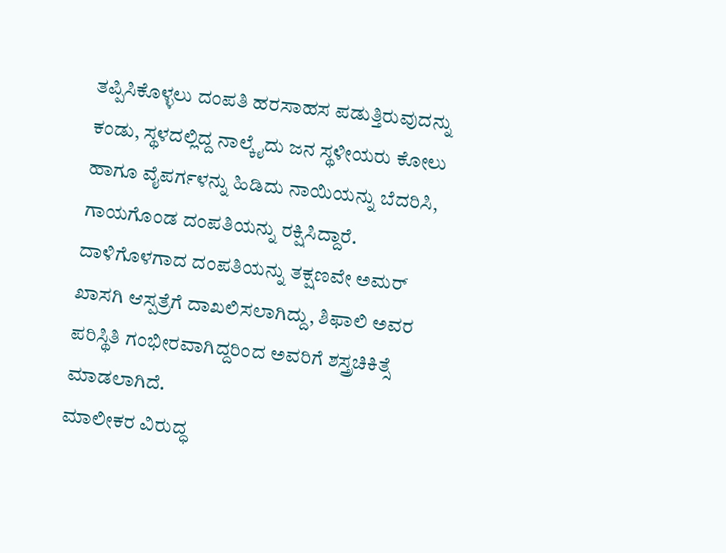ತಪ್ಪಿಸಿಕೊಳ್ಳಲು ದಂಪತಿ ಹರಸಾಹಸ ಪಡುತ್ತಿರುವುದನ್ನು ಕಂಡು, ಸ್ಥಳದಲ್ಲಿದ್ದ ನಾಲ್ಕೈದು ಜನ ಸ್ಥಳೀಯರು ಕೋಲು ಹಾಗೂ ವೈಪರ್ಗಳನ್ನು ಹಿಡಿದು ನಾಯಿಯನ್ನು ಬೆದರಿಸಿ, ಗಾಯಗೊಂಡ ದಂಪತಿಯನ್ನು ರಕ್ಷಿಸಿದ್ದಾರೆ.
ದಾಳಿಗೊಳಗಾದ ದಂಪತಿಯನ್ನು ತಕ್ಷಣವೇ ಅಮರ್ ಖಾಸಗಿ ಆಸ್ಪತ್ರೆಗೆ ದಾಖಲಿಸಲಾಗಿದ್ದು, ಶಿಫಾಲಿ ಅವರ ಪರಿಸ್ಥಿತಿ ಗಂಭೀರವಾಗಿದ್ದರಿಂದ ಅವರಿಗೆ ಶಸ್ತ್ರಚಿಕಿತ್ಸೆ ಮಾಡಲಾಗಿದೆ.
ಮಾಲೀಕರ ವಿರುದ್ಧ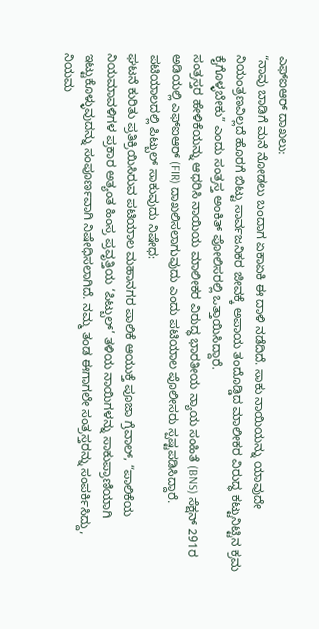ಎಫ್ಐಆರ್ ದಾಖಲು:
“ನಾವು ಬಾಡಿಗೆ ಮನೆ ನೋಡಲು ಬಂದಾಗ ಏಕಾಏಕಿ ಈ ದಾಳಿ ನಡೆದಿದೆ. ಸಾಕು ನಾಯಿಯನ್ನು ಯಾವುದೇ ನಿಯಂತ್ರಣವಿಲ್ಲದೆ ಹೊರಗೆ ಬಿಟ್ಟು ಸಾರ್ವಜನಿಕರ ಜೀವಕ್ಕೆ ಅಪಾಯ ತಂದೊಡ್ಡಿದ ಮಾಲೀಕರ ವಿರುದ್ಧ ಕಟ್ಟುನಿಟ್ಟಿನ ಕ್ರಮ ಕೈಗೊಳ್ಳಬೇಕು” ಎಂದು ಸಂತ್ರಸ್ತ ಅಂಕಿತ್ ಪೋಲಿಸರಲ್ಲಿ ಒತ್ತಾಯಿಸಿದ್ದಾರೆ.
ಸಂತ್ರಸ್ತರ ಹೇಳಿಕೆಯನ್ನು ಆಧರಿಸಿ ನಾಯಿಯ ಮಾಲೀಕರ ವಿರುದ್ಧ ಭಾರತೀಯ ನ್ಯಾಯ ಸಂಹಿತೆ (BNS) ಸೆಕ್ಷನ್ 291ರ ಅಡಿಯಲ್ಲಿ ಎಫ್ಐಆರ್ (FIR) ದಾಖಲಿಸಲಾಗುವುದು ಎಂದು ಪಟಿಯಾಲ ಪೊಲೀಸರು ಸ್ಪಷ್ಟಪಡಿಸಿದ್ದಾರೆ.
ಪಟಿಯಾಲದಲ್ಲಿ ಪಿಟ್ಬುಲ್ ಸಾಕುವುದು ನಿಷೇಧ:
ಘಟನೆ ಕುರಿತು ಪ್ರತಿಕ್ರಿಯಿಸಿರುವ ಪಟಿಯಾಲ ಮಹಾನಗರ ಪಾಲಿಕೆ ಆಯುಕ್ತೆ ಪೂಜಾ ಗ್ರೆವಾಲ್, “ಪಾಲಿಕೆಯ ನಿಯಮಾವಳಿಗಳ ಪ್ರಕಾರ ಅತ್ಯಂತ ಹಿಂಸ್ರ ಪ್ರವೃತ್ತಿಯ ‘ಪಿಟ್ಬುಲ್’ ತಳಿಯ ನಾಯಿಗಳನ್ನು ಸಾಕುಪ್ರಾಣಿಯಾಗಿ ಇಟ್ಟುಕೊಳ್ಳುವುದನ್ನು ಸಂಪೂರ್ಣವಾಗಿ ನಿಷೇಧಿಸಲಾಗಿದೆ. ನಮ್ಮ ತಂಡ ಈಗಾಗಲೇ ಸಂತ್ರಸ್ತರನ್ನು ಸಂಪರ್ಕಿಸಿದ್ದು, ನಿಯಮ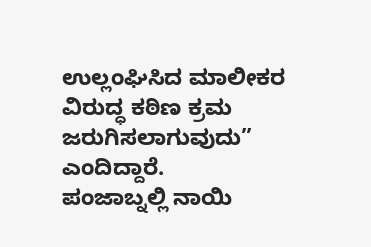ಉಲ್ಲಂಘಿಸಿದ ಮಾಲೀಕರ ವಿರುದ್ಧ ಕಠಿಣ ಕ್ರಮ ಜರುಗಿಸಲಾಗುವುದು” ಎಂದಿದ್ದಾರೆ.
ಪಂಜಾಬ್ನಲ್ಲಿ ನಾಯಿ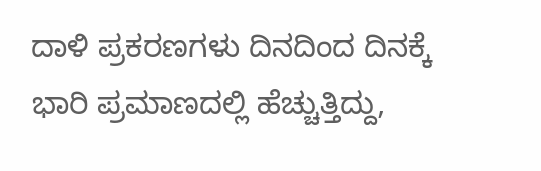ದಾಳಿ ಪ್ರಕರಣಗಳು ದಿನದಿಂದ ದಿನಕ್ಕೆ ಭಾರಿ ಪ್ರಮಾಣದಲ್ಲಿ ಹೆಚ್ಚುತ್ತಿದ್ದು,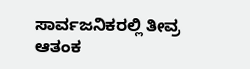ಸಾರ್ವಜನಿಕರಲ್ಲಿ ತೀವ್ರ ಆತಂಕ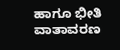ಹಾಗೂ ಭೀತಿ ವಾತಾವರಣ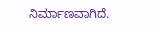ನಿರ್ಮಾಣವಾಗಿದೆ.